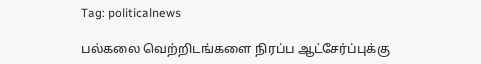Tag: politicalnews

பல்கலை வெற்றிடங்களை நிரப்ப ஆட்சேர்ப்புக்கு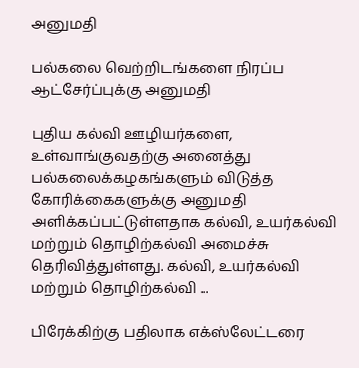அனுமதி

பல்கலை வெற்றிடங்களை நிரப்ப ஆட்சேர்ப்புக்கு அனுமதி

புதிய கல்வி ஊழியர்களை, உள்வாங்குவதற்கு அனைத்து பல்கலைக்கழகங்களும் விடுத்த கோரிக்கைகளுக்கு அனுமதி அளிக்கப்பட்டுள்ளதாக கல்வி, உயர்கல்வி மற்றும் தொழிற்கல்வி அமைச்சு தெரிவித்துள்ளது. கல்வி, உயர்கல்வி மற்றும் தொழிற்கல்வி ...

பிரேக்கிற்கு பதிலாக எக்ஸ்லேட்டரை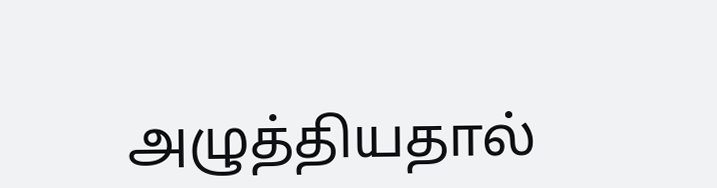அழுத்தியதால்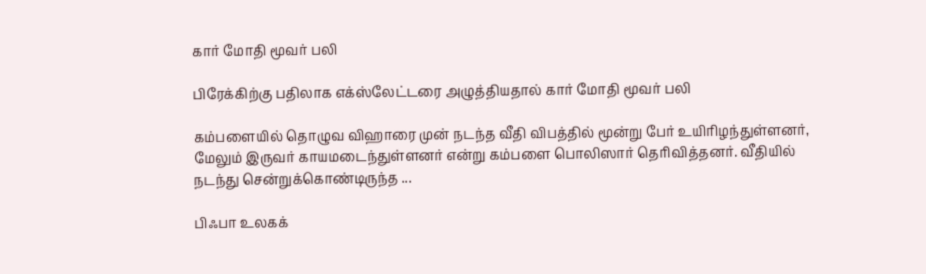கார் மோதி மூவர் பலி

பிரேக்கிற்கு பதிலாக எக்ஸ்லேட்டரை அழுத்தியதால் கார் மோதி மூவர் பலி

கம்பளையில் தொழுவ விஹாரை முன் நடந்த வீதி விபத்தில் மூன்று பேர் உயிரிழந்துள்ளனர், மேலும் இருவர் காயமடைந்துள்ளனர் என்று கம்பளை பொலிஸார் தெரிவித்தனர். வீதியில் நடந்து சென்றுக்கொண்டிருந்த ...

பிஃபா உலகக்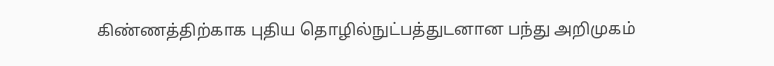கிண்ணத்திற்காக புதிய தொழில்நுட்பத்துடனான பந்து அறிமுகம்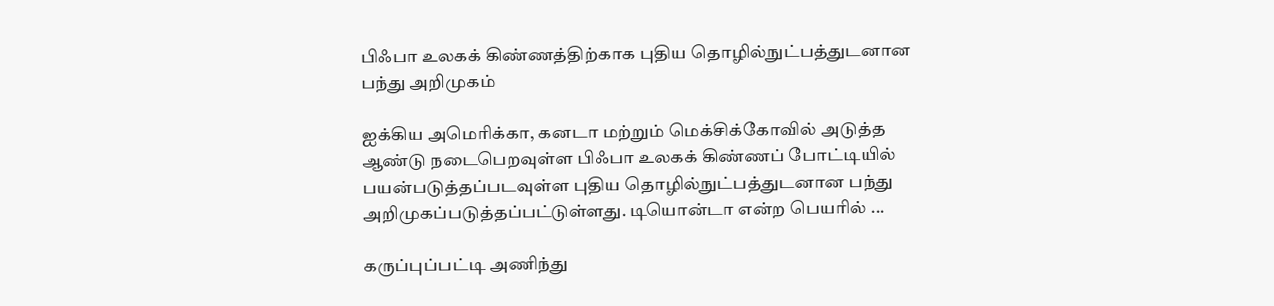பிஃபா உலகக் கிண்ணத்திற்காக புதிய தொழில்நுட்பத்துடனான பந்து அறிமுகம்

ஐக்கிய அமெரிக்கா, கனடா மற்றும் மெக்சிக்கோவில் அடுத்த ஆண்டு நடைபெறவுள்ள பிஃபா உலகக் கிண்ணப் போட்டியில் பயன்படுத்தப்படவுள்ள புதிய தொழில்நுட்பத்துடனான பந்து அறிமுகப்படுத்தப்பட்டுள்ளது. டியொன்டா என்ற பெயரில் ...

கருப்புப்பட்டி அணிந்து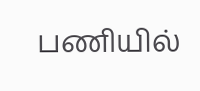பணியில்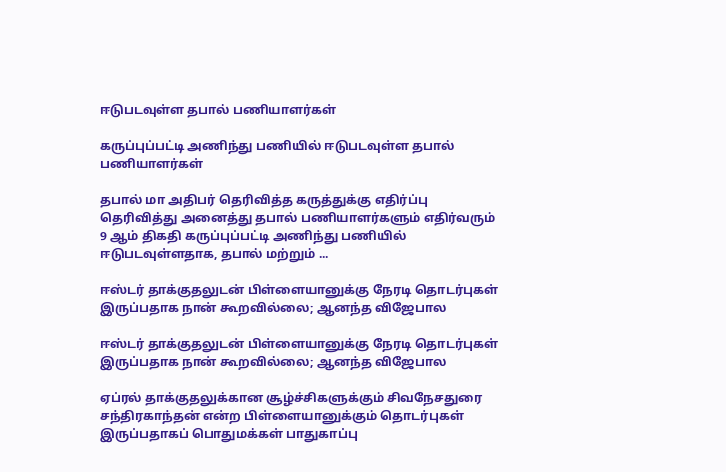ஈடுபடவுள்ள தபால் பணியாளர்கள்

கருப்புப்பட்டி அணிந்து பணியில் ஈடுபடவுள்ள தபால் பணியாளர்கள்

தபால் மா அதிபர் தெரிவித்த கருத்துக்கு எதிர்ப்பு தெரிவித்து அனைத்து தபால் பணியாளர்களும் எதிர்வரும் 9 ஆம் திகதி கருப்புப்பட்டி அணிந்து பணியில் ஈடுபடவுள்ளதாக, தபால் மற்றும் ...

ஈஸ்டர் தாக்குதலுடன் பிள்ளையானுக்கு நேரடி தொடர்புகள் இருப்பதாக நான் கூறவில்லை; ஆனந்த விஜேபால

ஈஸ்டர் தாக்குதலுடன் பிள்ளையானுக்கு நேரடி தொடர்புகள் இருப்பதாக நான் கூறவில்லை; ஆனந்த விஜேபால

ஏப்ரல் தாக்குதலுக்கான சூழ்ச்சிகளுக்கும் சிவநேசதுரை சந்திரகாந்தன் என்ற பிள்ளையானுக்கும் தொடர்புகள் இருப்பதாகப் பொதுமக்கள் பாதுகாப்பு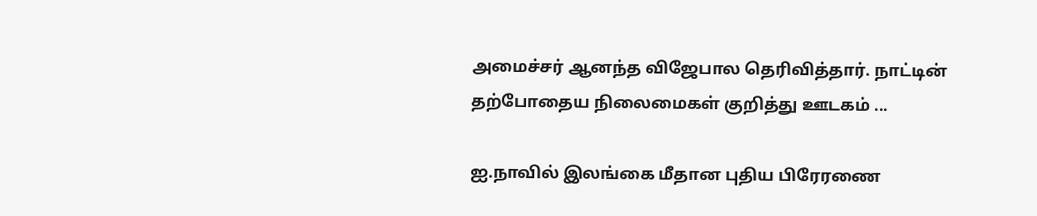அமைச்சர் ஆனந்த விஜேபால தெரிவித்தார். நாட்டின் தற்போதைய நிலைமைகள் குறித்து ஊடகம் ...

ஐ.நாவில் இலங்கை மீதான புதிய பிரேரணை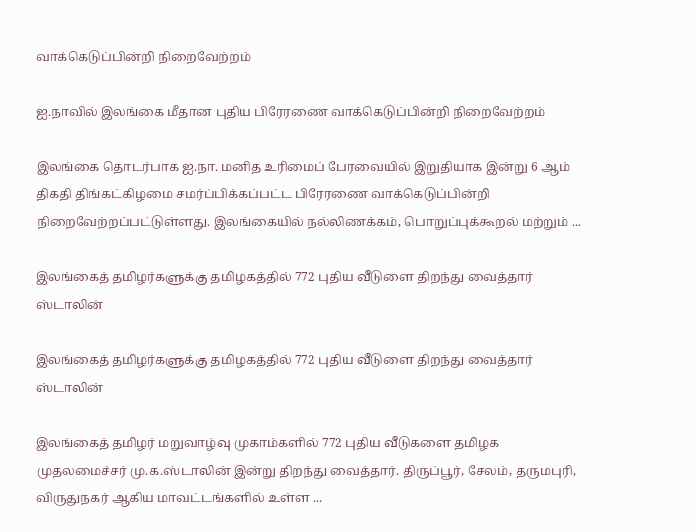வாக்கெடுப்பின்றி நிறைவேற்றம்

ஐ.நாவில் இலங்கை மீதான புதிய பிரேரணை வாக்கெடுப்பின்றி நிறைவேற்றம்

இலங்கை தொடர்பாக ஐ.நா. மனித உரிமைப் பேரவையில் இறுதியாக இன்று 6 ஆம் திகதி திங்கட்கிழமை சமர்ப்பிக்கப்பட்ட பிரேரணை வாக்கெடுப்பின்றி நிறைவேற்றப்பட்டுள்ளது. இலங்கையில் நல்லிணக்கம், பொறுப்புக்கூறல் மற்றும் ...

இலங்கைத் தமிழர்களுக்கு தமிழகத்தில் 772 புதிய வீடுளை திறந்து வைத்தார் ஸ்டாலின்

இலங்கைத் தமிழர்களுக்கு தமிழகத்தில் 772 புதிய வீடுளை திறந்து வைத்தார் ஸ்டாலின்

இலங்கைத் தமிழர் மறுவாழ்வு முகாம்களில் 772 புதிய வீடுகளை தமிழக முதலமைச்சர் மு.க.ஸ்டாலின் இன்று திறந்து வைத்தார். திருப்பூர், சேலம், தருமபுரி, விருதுநகர் ஆகிய மாவட்டங்களில் உள்ள ...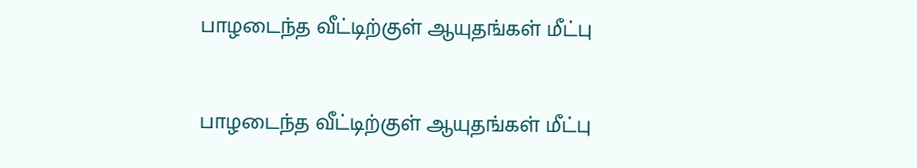பாழடைந்த வீட்டிற்குள் ஆயுதங்கள் மீட்பு

பாழடைந்த வீட்டிற்குள் ஆயுதங்கள் மீட்பு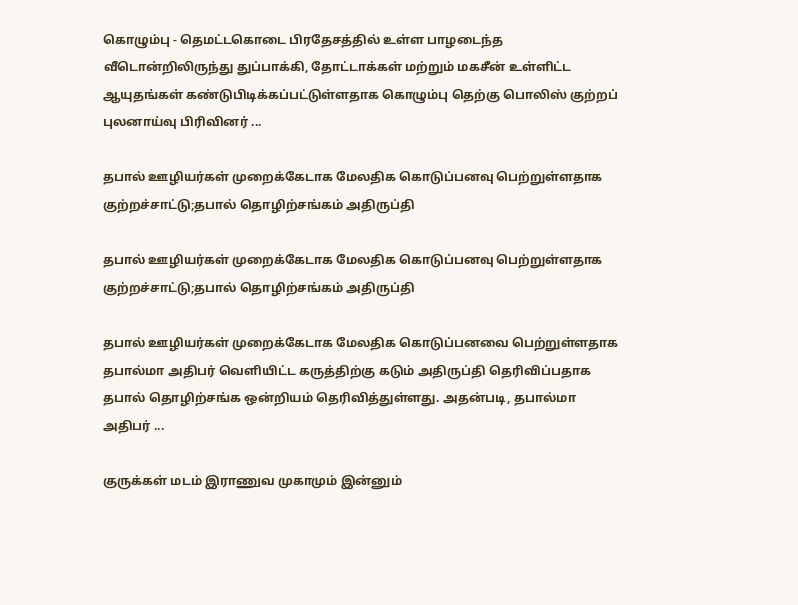கொழும்பு - தெமட்டகொடை பிரதேசத்தில் உள்ள பாழடைந்த வீடொன்றிலிருந்து துப்பாக்கி, தோட்டாக்கள் மற்றும் மகசீன் உள்ளிட்ட ஆயுதங்கள் கண்டுபிடிக்கப்பட்டுள்ளதாக கொழும்பு தெற்கு பொலிஸ் குற்றப் புலனாய்வு பிரிவினர் ...

தபால் ஊழியர்கள் முறைக்கேடாக மேலதிக கொடுப்பனவு பெற்றுள்ளதாக குற்றச்சாட்டு;தபால் தொழிற்சங்கம் அதிருப்தி

தபால் ஊழியர்கள் முறைக்கேடாக மேலதிக கொடுப்பனவு பெற்றுள்ளதாக குற்றச்சாட்டு;தபால் தொழிற்சங்கம் அதிருப்தி

தபால் ஊழியர்கள் முறைக்கேடாக மேலதிக கொடுப்பனவை பெற்றுள்ளதாக தபால்மா அதிபர் வௌியிட்ட கருத்திற்கு கடும் அதிருப்தி தெரிவிப்பதாக தபால் தொழிற்சங்க ஒன்றியம் தெரிவித்துள்ளது. அதன்படி, தபால்மா அதிபர் ...

குருக்கள் மடம் இராணுவ முகாமும் இன்னும்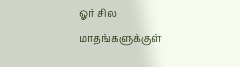ஓர் சில மாதங்களுக்குள்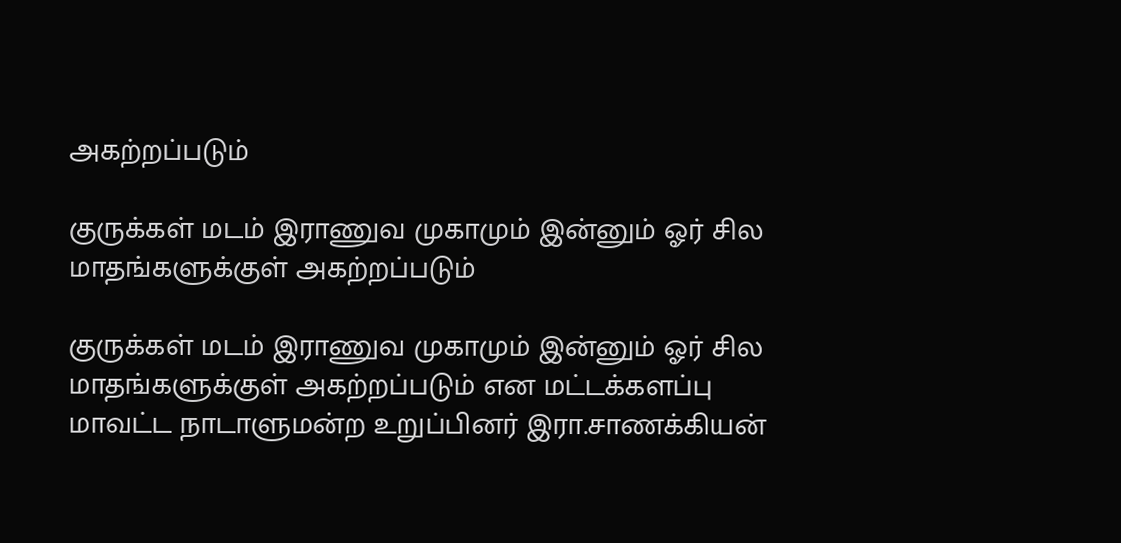அகற்றப்படும்

குருக்கள் மடம் இராணுவ முகாமும் இன்னும் ஓர் சில மாதங்களுக்குள் அகற்றப்படும்

குருக்கள் மடம் இராணுவ முகாமும் இன்னும் ஓர் சில மாதங்களுக்குள் அகற்றப்படும் என மட்டக்களப்பு மாவட்ட நாடாளுமன்ற உறுப்பினர் இரா.சாணக்கியன்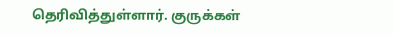தெரிவித்துள்ளார். குருக்கள்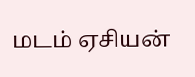மடம் ஏசியன்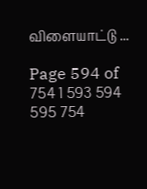விளையாட்டு ...

Page 594 of 754 1 593 594 595 754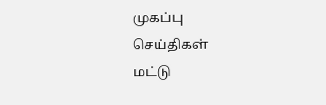முகப்பு
செய்திகள்
மட்டு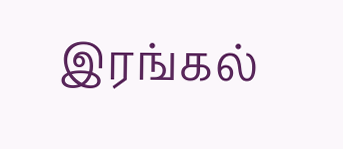இரங்கல்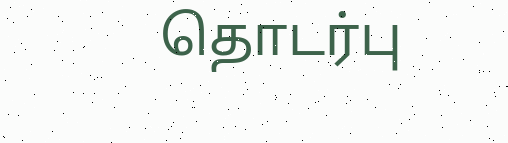தொடர்பு